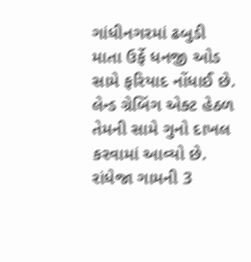ગાંધીનગરમાં ઢબુડી માતા ઉર્ફે ધનજી ઓડ સામે ફરિયાદ નોંધાઈ છે. લેન્ડ ગ્રેબિંગ એક્ટ હેઠળ તેમની સામે ગુનો દાખલ કરવામાં આવ્યો છે. રાંધેજા ગામની 3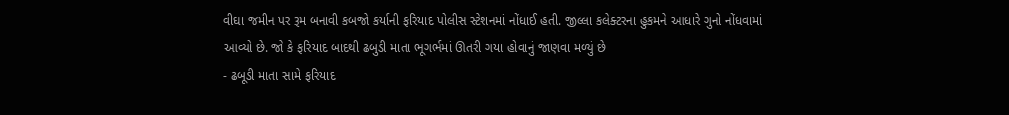વીઘા જમીન પર રૂમ બનાવી કબજો કર્યાની ફરિયાદ પોલીસ સ્ટેશનમાં નોંધાઈ હતી. જીલ્લા કલેક્ટરના હુકમને આધારે ગુનો નોંધવામાં આવ્યો છે. જો કે ફરિયાદ બાદથી ઢબુડી માતા ભૂગર્ભમાં ઊતરી ગયા હોવાનું જાણવા મળ્યું છે
- ઢબૂડી માતા સામે ફરિયાદ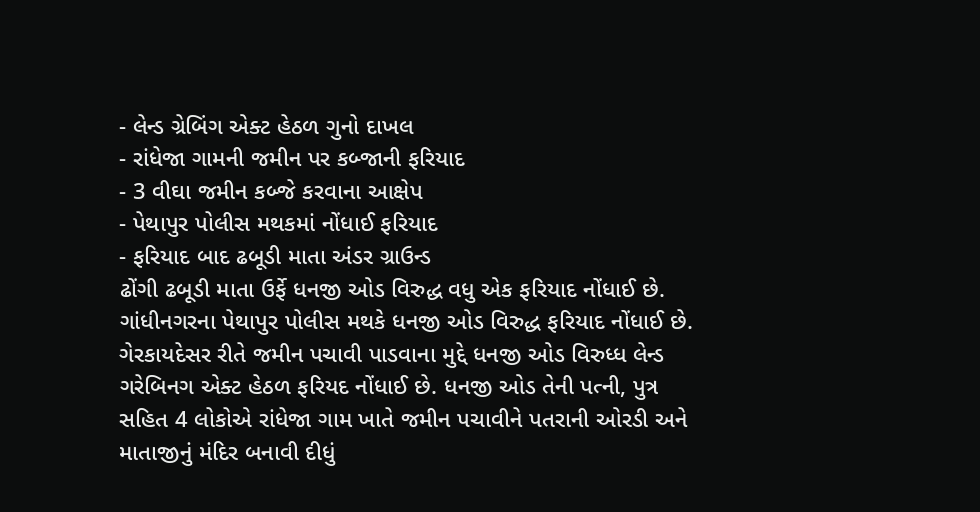- લેન્ડ ગ્રેબિંગ એક્ટ હેઠળ ગુનો દાખલ
- રાંધેજા ગામની જમીન પર કબ્જાની ફરિયાદ
- 3 વીઘા જમીન કબ્જે કરવાના આક્ષેપ
- પેથાપુર પોલીસ મથકમાં નોંધાઈ ફરિયાદ
- ફરિયાદ બાદ ઢબૂડી માતા અંડર ગ્રાઉન્ડ
ઢોંગી ઢબૂડી માતા ઉર્ફે ધનજી ઓડ વિરુદ્ધ વધુ એક ફરિયાદ નોંધાઈ છે. ગાંધીનગરના પેથાપુર પોલીસ મથકે ધનજી ઓડ વિરુદ્ધ ફરિયાદ નોંધાઈ છે. ગેરકાયદેસર રીતે જમીન પચાવી પાડવાના મુદ્દે ધનજી ઓડ વિરુધ્ધ લેન્ડ ગરેબિનગ એક્ટ હેઠળ ફરિયદ નોંધાઈ છે. ધનજી ઓડ તેની પત્ની, પુત્ર સહિત 4 લોકોએ રાંધેજા ગામ ખાતે જમીન પચાવીને પતરાની ઓરડી અને માતાજીનું મંદિર બનાવી દીધું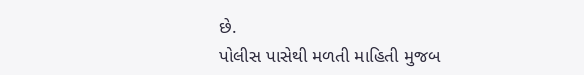છે.
પોલીસ પાસેથી મળતી માહિતી મુજબ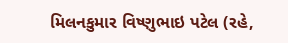મિલનકુમાર વિષ્ણુભાઇ પટેલ (રહે,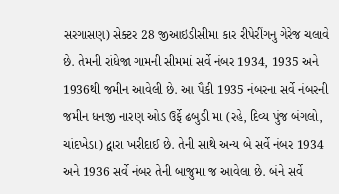સરગાસણ) સેક્ટર 28 જીઆઇડીસીમા કાર રીપેરીંગનુ ગેરેજ ચલાવે છે. તેમની રાંધેજા ગામની સીમમાં સર્વે નંબર 1934, 1935 અને 1936થી જમીન આવેલી છે. આ પૈકી 1935 નંબરના સર્વે નંબરની જમીન ધનજી નારણ ઓડ ઉર્ફે ઢબુડી મા (રહે, દિવ્ય પુંજ બંગલો, ચાંદખેડા) દ્વારા ખરીદાઈ છે. તેની સાથે અન્ય બે સર્વે નંબર 1934 અને 1936 સર્વે નંબર તેની બાજુમા જ આવેલા છે. બંને સર્વે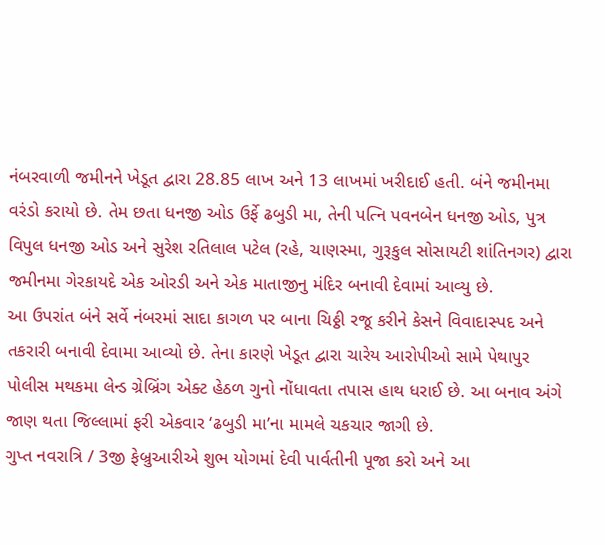નંબરવાળી જમીનને ખેડૂત દ્વારા 28.85 લાખ અને 13 લાખમાં ખરીદાઈ હતી. બંને જમીનમા વરંડો કરાયો છે. તેમ છતા ધનજી ઓડ ઉર્ફે ઢબુડી મા, તેની પત્નિ પવનબેન ધનજી ઓડ, પુત્ર વિપુલ ધનજી ઓડ અને સુરેશ રતિલાલ પટેલ (રહે, ચાણસ્મા, ગુરૂકુલ સોસાયટી શાંતિનગર) દ્વારા જમીનમા ગેરકાયદે એક ઓરડી અને એક માતાજીનુ મંદિર બનાવી દેવામાં આવ્યુ છે.
આ ઉપરાંત બંને સર્વે નંબરમાં સાદા કાગળ પર બાના ચિઠ્ઠી રજૂ કરીને કેસને વિવાદાસ્પદ અને તકરારી બનાવી દેવામા આવ્યો છે. તેના કારણે ખેડૂત દ્વારા ચારેય આરોપીઓ સામે પેથાપુર પોલીસ મથકમા લેન્ડ ગ્રેબ્રિંગ એક્ટ હેઠળ ગુનો નોંધાવતા તપાસ હાથ ધરાઈ છે. આ બનાવ અંગે જાણ થતા જિલ્લામાં ફરી એકવાર ‘ઢબુડી મા’ના મામલે ચકચાર જાગી છે.
ગુપ્ત નવરાત્રિ / 3જી ફેબ્રુઆરીએ શુભ યોગમાં દેવી પાર્વતીની પૂજા કરો અને આ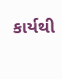કાર્યથી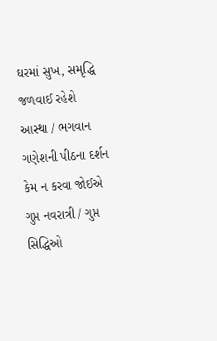ઘરમાં સુખ, સમૃદ્ધિ જળવાઈ રહેશે
આસ્થા / ભગવાન ગણેશની પીઠના દર્શન કેમ ન કરવા જોઈએ
ગુપ્ત નવરાત્રી / ગુપ્ત સિદ્ધિઓ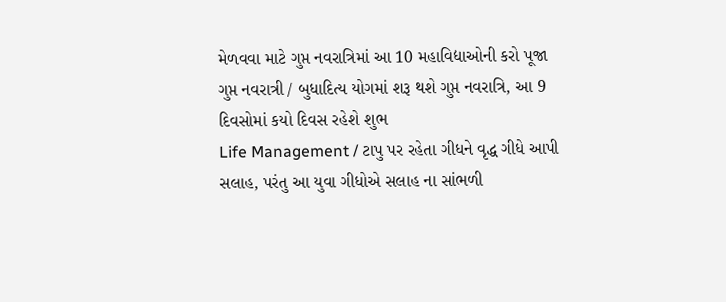મેળવવા માટે ગુપ્ત નવરાત્રિમાં આ 10 મહાવિદ્યાઓની કરો પૂજા
ગુપ્ત નવરાત્રી / બુધાદિત્ય યોગમાં શરૂ થશે ગુપ્ત નવરાત્રિ, આ 9 દિવસોમાં કયો દિવસ રહેશે શુભ
Life Management / ટાપુ પર રહેતા ગીધને વૃદ્ધ ગીધે આપી સલાહ, પરંતુ આ યુવા ગીધોએ સલાહ ના સાંભળી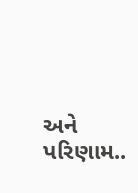અને પરિણામ..